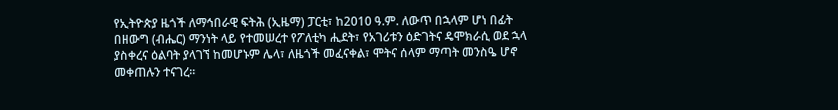የኢትዮጵያ ዜጎች ለማኅበራዊ ፍትሕ (ኢዜማ) ፓርቲ፣ ከ2010 ዓ.ም. ለውጥ በኋላም ሆነ በፊት በዘውግ (ብሔር) ማንነት ላይ የተመሠረተ የፖለቲካ ሒደት፣ የአገሪቱን ዕድገትና ዴሞክራሲ ወደ ኋላ ያስቀረና ዕልባት ያላገኘ ከመሆኑም ሌላ፣ ለዜጎች መፈናቀል፣ ሞትና ሰላም ማጣት መንስዔ ሆኖ መቀጠሉን ተናገረ፡፡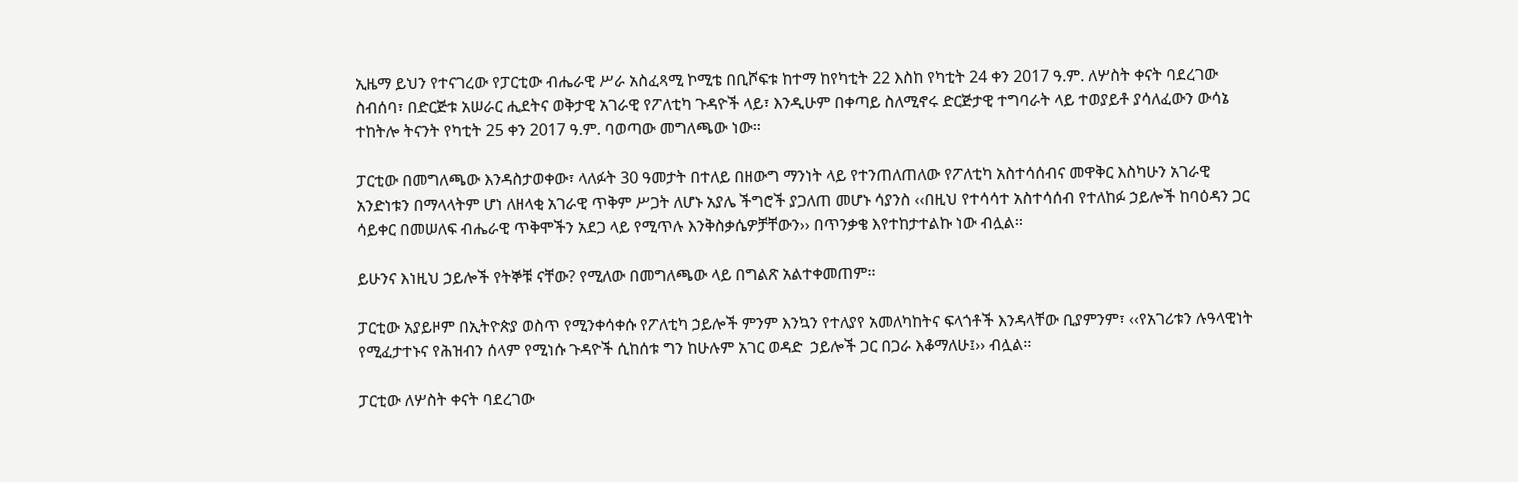ኢዜማ ይህን የተናገረው የፓርቲው ብሔራዊ ሥራ አስፈጻሚ ኮሚቴ በቢሾፍቱ ከተማ ከየካቲት 22 እስከ የካቲት 24 ቀን 2017 ዓ.ም. ለሦስት ቀናት ባደረገው ስብሰባ፣ በድርጅቱ አሠራር ሒደትና ወቅታዊ አገራዊ የፖለቲካ ጉዳዮች ላይ፣ እንዲሁም በቀጣይ ስለሚኖሩ ድርጅታዊ ተግባራት ላይ ተወያይቶ ያሳለፈውን ውሳኔ ተከትሎ ትናንት የካቲት 25 ቀን 2017 ዓ.ም. ባወጣው መግለጫው ነው፡፡

ፓርቲው በመግለጫው እንዳስታወቀው፣ ላለፉት 30 ዓመታት በተለይ በዘውግ ማንነት ላይ የተንጠለጠለው የፖለቲካ አስተሳሰብና መዋቅር እስካሁን አገራዊ አንድነቱን በማላላትም ሆነ ለዘላቂ አገራዊ ጥቅም ሥጋት ለሆኑ አያሌ ችግሮች ያጋለጠ መሆኑ ሳያንስ ‹‹በዚህ የተሳሳተ አስተሳሰብ የተለከፉ ኃይሎች ከባዕዳን ጋር ሳይቀር በመሠለፍ ብሔራዊ ጥቅሞችን አደጋ ላይ የሚጥሉ እንቅስቃሴዎቻቸውን›› በጥንቃቄ እየተከታተልኩ ነው ብሏል፡፡

ይሁንና እነዚህ ኃይሎች የትኞቹ ናቸው? የሚለው በመግለጫው ላይ በግልጽ አልተቀመጠም፡፡

ፓርቲው አያይዞም በኢትዮጵያ ወስጥ የሚንቀሳቀሱ የፖለቲካ ኃይሎች ምንም እንኳን የተለያየ አመለካከትና ፍላጎቶች እንዳላቸው ቢያምንም፣ ‹‹የአገሪቱን ሉዓላዊነት የሚፈታተኑና የሕዝብን ሰላም የሚነሱ ጉዳዮች ሲከሰቱ ግን ከሁሉም አገር ወዳድ  ኃይሎች ጋር በጋራ እቆማለሁ፤›› ብሏል፡፡

ፓርቲው ለሦስት ቀናት ባደረገው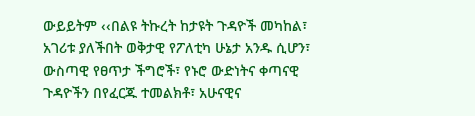ውይይትም ‹‹በልዩ ትኩረት ከታዩት ጉዳዮች መካከል፣ አገሪቱ ያለችበት ወቅታዊ የፖለቲካ ሁኔታ አንዱ ሲሆን፣ ውስጣዊ የፀጥታ ችግሮች፣ የኑሮ ውድነትና ቀጣናዊ ጉዳዮችን በየፈርጁ ተመልክቶ፣ አሁናዊና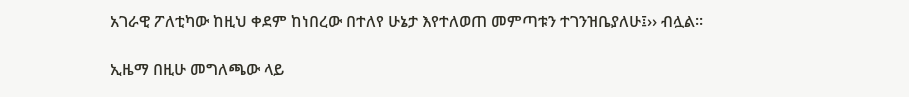አገራዊ ፖለቲካው ከዚህ ቀደም ከነበረው በተለየ ሁኔታ እየተለወጠ መምጣቱን ተገንዝቤያለሁ፤›› ብሏል፡፡

ኢዜማ በዚሁ መግለጫው ላይ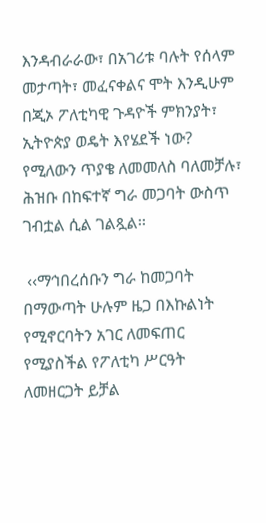እንዳብራራው፣ በአገሪቱ ባሉት የሰላም መታጣት፣ መፈናቀልና ሞት እንዲሁም በጂኦ ፖለቲካዊ ጉዳዮች ምክንያት፣ ኢትዮጵያ ወዴት እየሄደች ነው? የሚለውን ጥያቄ ለመመለስ ባለመቻሉ፣ ሕዝቡ በከፍተኛ ግራ መጋባት ውስጥ ገብቷል ሲል ገልጿል፡፡

 ‹‹ማኅበረሰቡን ግራ ከመጋባት በማውጣት ሁሉም ዜጋ በእኩልነት የሚኖርባትን አገር ለመፍጠር የሚያስችል የፖለቲካ ሥርዓት ለመዘርጋት ይቻል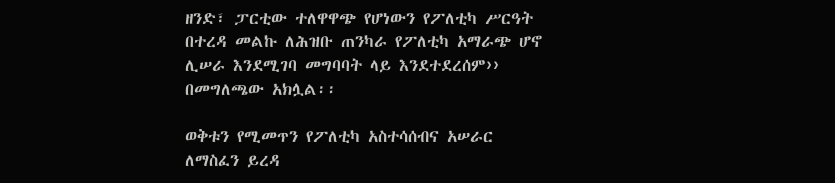ዘንድ፣ ፓርቲው ተለዋዋጭ የሆነውን የፖለቲካ ሥርዓት በተረዳ መልኩ ለሕዝቡ ጠንካራ የፖለቲካ አማራጭ ሆኖ ሊሠራ እንደሚገባ መግባባት ላይ እንደተደረሰም›› በመግለጫው አክሏል፡፡

ወቅቱን የሚመጥን የፖለቲካ አስተሳሰብና አሠራር ለማስፈን ይረዳ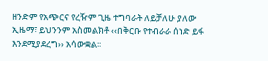ዘንድም የአጭርና የረዥም ጊዜ ተግባራት ለይቻለሁ ያለው ኢዜማ፣ ይህንንም አስመልክቶ ‹‹በቅርቡ የተብራራ ሰነድ ይፋ እንደሚያደረግ›› አሳውቋል፡፡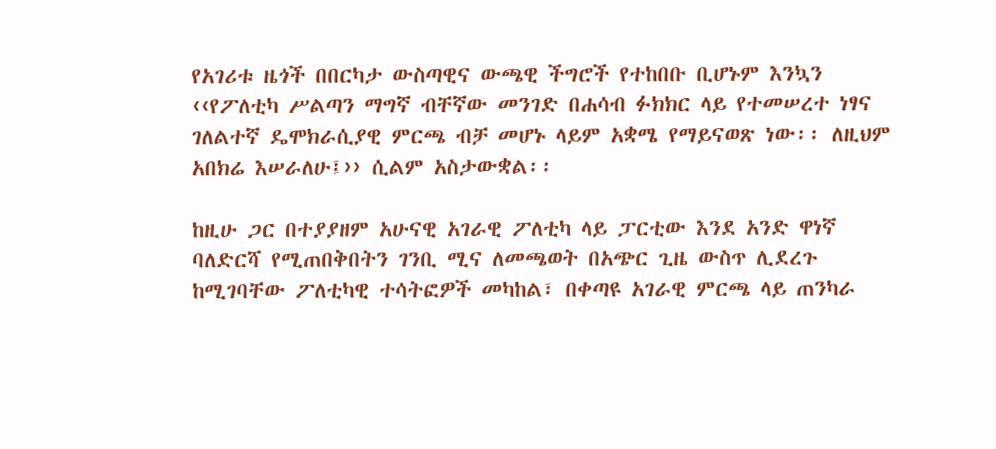የአገሪቱ ዜጎች በበርካታ ውስጣዊና ውጫዊ ችግሮች የተከበቡ ቢሆኑም እንኳን ‹‹የፖለቲካ ሥልጣን ማግኛ ብቸኛው መንገድ በሐሳብ ፉክክር ላይ የተመሠረተ ነፃና ገለልተኛ ዴሞክራሲያዊ ምርጫ ብቻ መሆኑ ላይም አቋሜ የማይናወጽ ነው፡፡ ለዚህም አበክሬ እሠራለሁ፤›› ሲልም አስታውቋል፡፡

ከዚሁ ጋር በተያያዘም አሁናዊ አገራዊ ፖለቲካ ላይ ፓርቲው እንደ አንድ ዋነኛ ባለድርሻ የሚጠበቅበትን ገንቢ ሚና ለመጫወት በአጭር ጊዜ ውስጥ ሊደረጉ ከሚገባቸው ፖለቲካዊ ተሳትፎዎች መካከል፣ በቀጣዩ አገራዊ ምርጫ ላይ ጠንካራ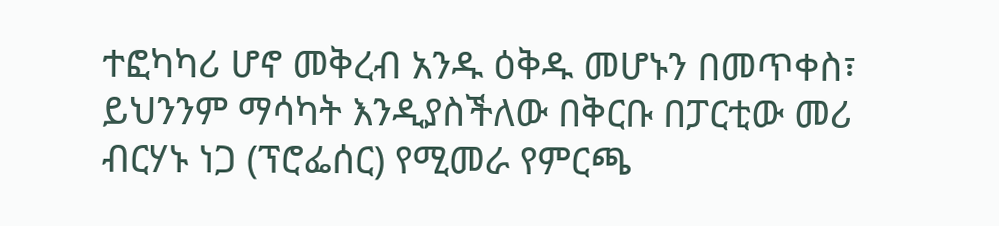ተፎካካሪ ሆኖ መቅረብ አንዱ ዕቅዱ መሆኑን በመጥቀስ፣ ይህንንም ማሳካት እንዲያስችለው በቅርቡ በፓርቲው መሪ ብርሃኑ ነጋ (ፕሮፌሰር) የሚመራ የምርጫ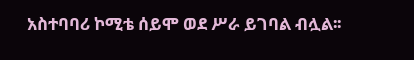አስተባባሪ ኮሚቴ ሰይሞ ወደ ሥራ ይገባል ብሏል፡፡